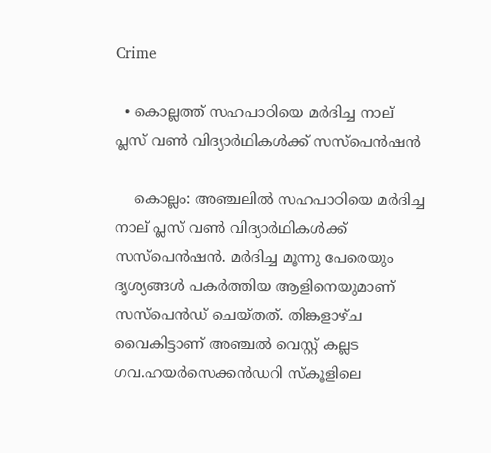Crime

  • കൊല്ലത്ത് സഹപാഠിയെ മര്‍ദിച്ച നാല് പ്ലസ് വണ്‍ വിദ്യാര്‍ഥികള്‍ക്ക് സസ്‌പെന്‍ഷന്‍

    കൊല്ലം: അഞ്ചലില്‍ സഹപാഠിയെ മര്‍ദിച്ച നാല് പ്ലസ് വണ്‍ വിദ്യാര്‍ഥികള്‍ക്ക് സസ്‌പെന്‍ഷന്‍. മര്‍ദിച്ച മൂന്നു പേരെയും ദൃശ്യങ്ങള്‍ പകര്‍ത്തിയ ആളിനെയുമാണ് സസ്‌പെന്‍ഡ് ചെയ്തത്. തിങ്കളാഴ്ച വൈകിട്ടാണ് അഞ്ചല്‍ വെസ്റ്റ് കല്ലട ഗവ.ഹയര്‍സെക്കന്‍ഡറി സ്‌കൂളിലെ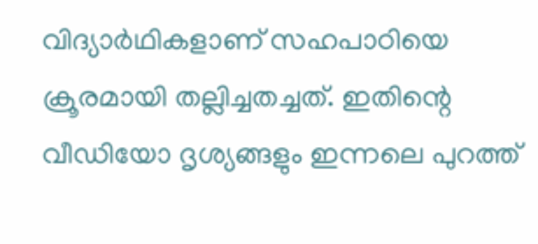വിദ്യാര്‍ഥികളാണ് സഹപാഠിയെ ക്രൂരമായി തല്ലിച്ചതച്ചത്. ഇതിന്റെ വീഡിയോ ദൃശ്യങ്ങളും ഇന്നലെ പുറത്ത്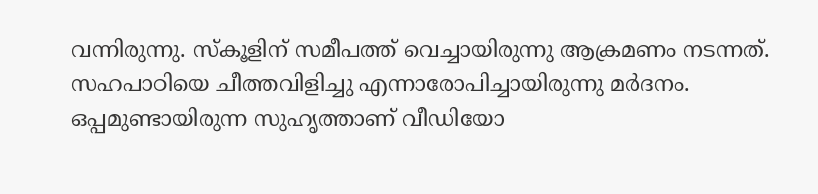വന്നിരുന്നു. സ്‌കൂളിന് സമീപത്ത് വെച്ചായിരുന്നു ആക്രമണം നടന്നത്. സഹപാഠിയെ ചീത്തവിളിച്ചു എന്നാരോപിച്ചായിരുന്നു മര്‍ദനം. ഒപ്പമുണ്ടായിരുന്ന സുഹൃത്താണ് വീഡിയോ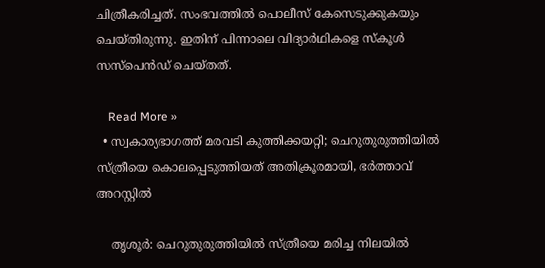ചിത്രീകരിച്ചത്. സംഭവത്തില്‍ പൊലീസ് കേസെടുക്കുകയും ചെയ്തിരുന്നു. ഇതിന് പിന്നാലെ വിദ്യാര്‍ഥികളെ സ്‌കൂള്‍ സസ്‌പെന്‍ഡ് ചെയ്തത്.

    Read More »
  • സ്വകാര്യഭാഗത്ത് മരവടി കുത്തിക്കയറ്റി; ചെറുതുരുത്തിയില്‍ സ്ത്രീയെ കൊലപ്പെടുത്തിയത് അതിക്രൂരമായി, ഭര്‍ത്താവ് അറസ്റ്റില്‍

    തൃശൂര്‍: ചെറുതുരുത്തിയില്‍ സ്ത്രീയെ മരിച്ച നിലയില്‍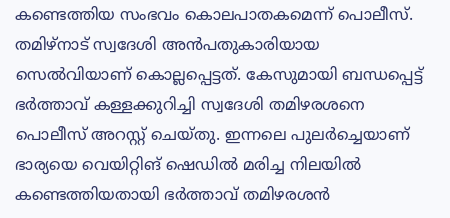കണ്ടെത്തിയ സംഭവം കൊലപാതകമെന്ന് പൊലീസ്. തമിഴ്നാട് സ്വദേശി അന്‍പതുകാരിയായ സെല്‍വിയാണ് കൊല്ലപ്പെട്ടത്. കേസുമായി ബന്ധപ്പെട്ട് ഭര്‍ത്താവ് കള്ളക്കുറിച്ചി സ്വദേശി തമിഴരശനെ പൊലീസ് അറസ്റ്റ് ചെയ്തു. ഇന്നലെ പുലര്‍ച്ചെയാണ് ഭാര്യയെ വെയിറ്റിങ് ഷെഡില്‍ മരിച്ച നിലയില്‍ കണ്ടെത്തിയതായി ഭര്‍ത്താവ് തമിഴരശന്‍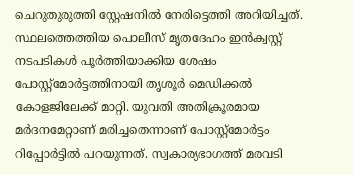ചെറുതുരുത്തി സ്റ്റേഷനില്‍ നേരിട്ടെത്തി അറിയിച്ചത്. സ്ഥലത്തെത്തിയ പൊലീസ് മൃതദേഹം ഇന്‍ക്വസ്റ്റ് നടപടികള്‍ പൂര്‍ത്തിയാക്കിയ ശേഷം പോസ്റ്റ്മോര്‍ട്ടത്തിനായി തൃശൂര്‍ മെഡിക്കല്‍ കോളജിലേക്ക് മാറ്റി. യുവതി അതിക്രൂരമായ മര്‍ദനമേറ്റാണ് മരിച്ചതെന്നാണ് പോസ്റ്റ്മോര്‍ട്ടം റിപ്പോര്‍ട്ടില്‍ പറയുന്നത്. സ്വകാര്യഭാഗത്ത് മരവടി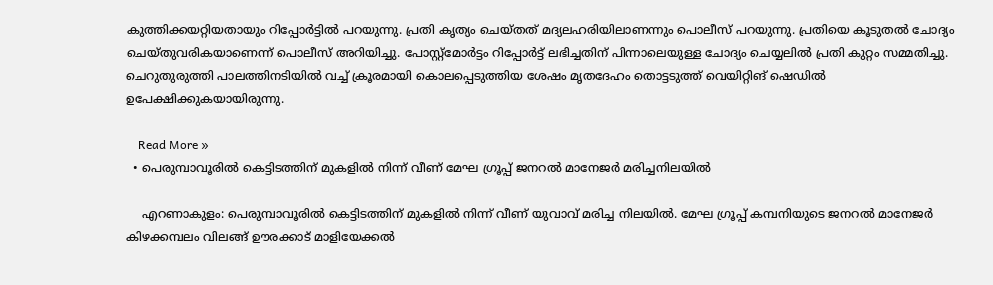കുത്തിക്കയറ്റിയതായും റിപ്പോര്‍ട്ടില്‍ പറയുന്നു. പ്രതി കൃത്യം ചെയ്തത് മദ്യലഹരിയിലാണന്നും പൊലീസ് പറയുന്നു. പ്രതിയെ കൂടുതല്‍ ചോദ്യം ചെയ്തുവരികയാണെന്ന് പൊലീസ് അറിയിച്ചു. പോസ്റ്റ്മോര്‍ട്ടം റിപ്പോര്‍ട്ട് ലഭിച്ചതിന് പിന്നാലെയുള്ള ചോദ്യം ചെയ്യലില്‍ പ്രതി കുറ്റം സമ്മതിച്ചു. ചെറുതുരുത്തി പാലത്തിനടിയില്‍ വച്ച് ക്രൂരമായി കൊലപ്പെടുത്തിയ ശേഷം മൃതദേഹം തൊട്ടടുത്ത് വെയിറ്റിങ് ഷെഡില്‍ ഉപേക്ഷിക്കുകയായിരുന്നു.

    Read More »
  • പെരുമ്പാവൂരില്‍ കെട്ടിടത്തിന് മുകളില്‍ നിന്ന് വീണ് മേഘ ഗ്രൂപ്പ് ജനറല്‍ മാനേജര്‍ മരിച്ചനിലയില്‍

    എറണാകുളം: പെരുമ്പാവൂരില്‍ കെട്ടിടത്തിന് മുകളില്‍ നിന്ന് വീണ് യുവാവ് മരിച്ച നിലയില്‍. മേഘ ഗ്രൂപ്പ് കമ്പനിയുടെ ജനറല്‍ മാനേജര്‍ കിഴക്കമ്പലം വിലങ്ങ് ഊരക്കാട് മാളിയേക്കല്‍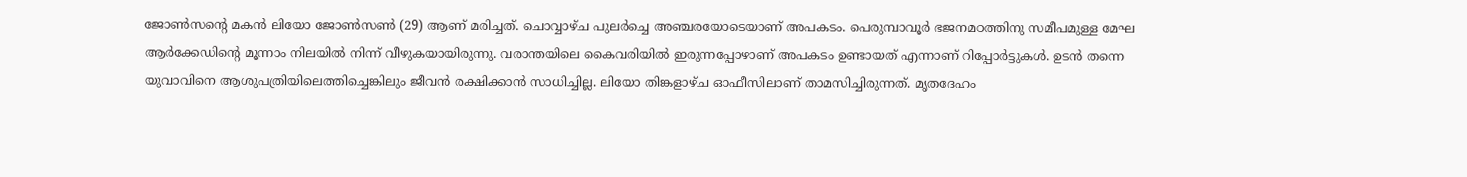ജോണ്‍സന്റെ മകന്‍ ലിയോ ജോണ്‍സണ്‍ (29) ആണ് മരിച്ചത്. ചൊവ്വാഴ്ച പുലര്‍ച്ചെ അഞ്ചരയോടെയാണ് അപകടം. പെരുമ്പാവൂര്‍ ഭജനമഠത്തിനു സമീപമുള്ള മേഘ ആര്‍ക്കേഡിന്റെ മൂന്നാം നിലയില്‍ നിന്ന് വീഴുകയായിരുന്നു. വരാന്തയിലെ കൈവരിയില്‍ ഇരുന്നപ്പോഴാണ് അപകടം ഉണ്ടായത് എന്നാണ് റിപ്പോര്‍ട്ടുകള്‍. ഉടന്‍ തന്നെ യുവാവിനെ ആശുപത്രിയിലെത്തിച്ചെങ്കിലും ജീവന്‍ രക്ഷിക്കാന്‍ സാധിച്ചില്ല. ലിയോ തിങ്കളാഴ്ച ഓഫീസിലാണ് താമസിച്ചിരുന്നത്. മൃതദേഹം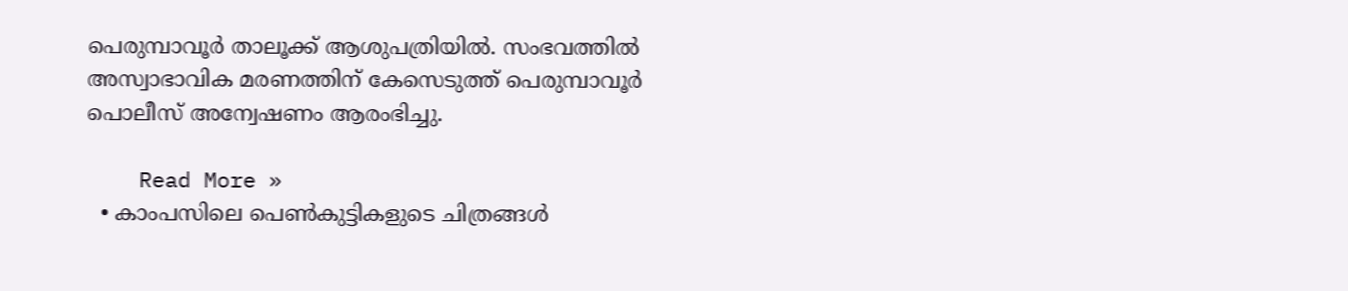പെരുമ്പാവൂര്‍ താലൂക്ക് ആശുപത്രിയില്‍. സംഭവത്തില്‍ അസ്വാഭാവിക മരണത്തിന് കേസെടുത്ത് പെരുമ്പാവൂര്‍ പൊലീസ് അന്വേഷണം ആരംഭിച്ചു.

    Read More »
  • കാംപസിലെ പെണ്‍കുട്ടികളുടെ ചിത്രങ്ങള്‍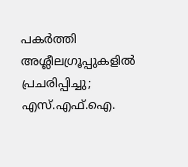പകര്‍ത്തി അശ്ലീലഗ്രൂപ്പുകളില്‍ പ്രചരിപ്പിച്ചു; എസ്.എഫ്.ഐ.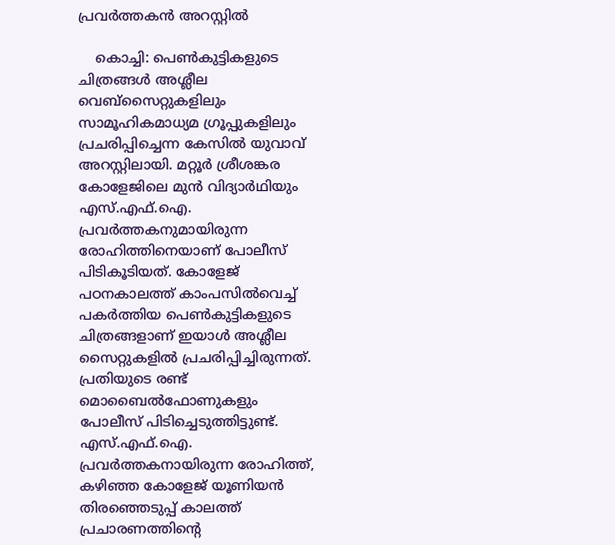പ്രവര്‍ത്തകന്‍ അറസ്റ്റില്‍

    കൊച്ചി: പെണ്‍കുട്ടികളുടെ ചിത്രങ്ങള്‍ അശ്ലീല വെബ്സൈറ്റുകളിലും സാമൂഹികമാധ്യമ ഗ്രൂപ്പുകളിലും പ്രചരിപ്പിച്ചെന്ന കേസില്‍ യുവാവ് അറസ്റ്റിലായി. മറ്റൂര്‍ ശ്രീശങ്കര കോളേജിലെ മുന്‍ വിദ്യാര്‍ഥിയും എസ്.എഫ്.ഐ. പ്രവര്‍ത്തകനുമായിരുന്ന രോഹിത്തിനെയാണ് പോലീസ് പിടികൂടിയത്. കോളേജ് പഠനകാലത്ത് കാംപസില്‍വെച്ച് പകര്‍ത്തിയ പെണ്‍കുട്ടികളുടെ ചിത്രങ്ങളാണ് ഇയാള്‍ അശ്ലീല സൈറ്റുകളില്‍ പ്രചരിപ്പിച്ചിരുന്നത്. പ്രതിയുടെ രണ്ട് മൊബൈല്‍ഫോണുകളും പോലീസ് പിടിച്ചെടുത്തിട്ടുണ്ട്. എസ്.എഫ്.ഐ. പ്രവര്‍ത്തകനായിരുന്ന രോഹിത്ത്, കഴിഞ്ഞ കോളേജ് യൂണിയന്‍ തിരഞ്ഞെടുപ്പ് കാലത്ത് പ്രചാരണത്തിന്റെ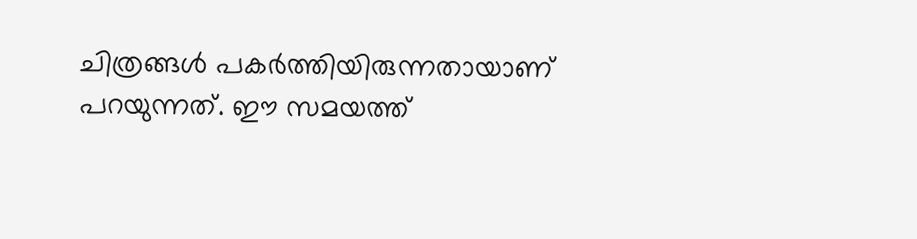ചിത്രങ്ങള്‍ പകര്‍ത്തിയിരുന്നതായാണ് പറയുന്നത്. ഈ സമയത്ത്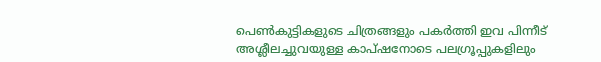പെണ്‍കുട്ടികളുടെ ചിത്രങ്ങളും പകര്‍ത്തി ഇവ പിന്നീട് അശ്ലീലച്ചുവയുള്ള കാപ്ഷനോടെ പലഗ്രൂപ്പുകളിലും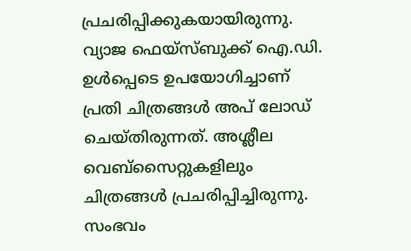പ്രചരിപ്പിക്കുകയായിരുന്നു. വ്യാജ ഫെയ്സ്ബുക്ക് ഐ.ഡി. ഉള്‍പ്പെടെ ഉപയോഗിച്ചാണ് പ്രതി ചിത്രങ്ങള്‍ അപ് ലോഡ് ചെയ്തിരുന്നത്. അശ്ലീല വെബ്സൈറ്റുകളിലും ചിത്രങ്ങള്‍ പ്രചരിപ്പിച്ചിരുന്നു. സംഭവം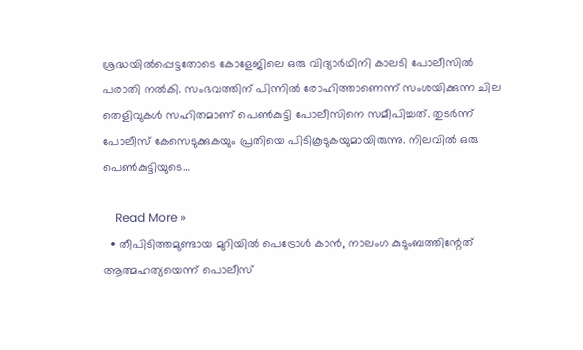ശ്രദ്ധയില്‍പ്പെട്ടതോടെ കോളേജിലെ ഒരു വിദ്യാര്‍ഥിനി കാലടി പോലീസില്‍ പരാതി നല്‍കി. സംഭവത്തിന് പിന്നില്‍ രോഹിത്താണെന്ന് സംശയിക്കുന്ന ചില തെളിവുകള്‍ സഹിതമാണ് പെണ്‍കുട്ടി പോലീസിനെ സമീപിച്ചത്. തുടര്‍ന്ന് പോലീസ് കേസെടുക്കുകയും പ്രതിയെ പിടികൂടുകയുമായിരുന്നു. നിലവില്‍ ഒരു പെണ്‍കുട്ടിയുടെ…

    Read More »
  • തീപിടിത്തമുണ്ടായ മുറിയില്‍ പെട്രോള്‍ കാന്‍, നാലംഗ കുടുംബത്തിന്റേത് ആത്മഹത്യയെന്ന് പൊലീസ്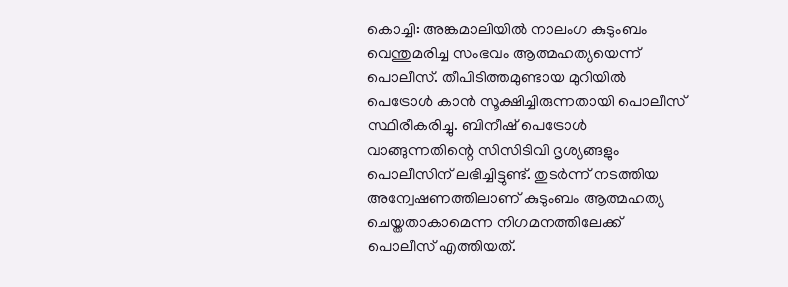കൊച്ചി: അങ്കമാലിയില്‍ നാലംഗ കുടുംബം വെന്തുമരിച്ച സംഭവം ആത്മഹത്യയെന്ന് പൊലീസ്. തീപിടിത്തമുണ്ടായ മുറിയില്‍ പെട്രോള്‍ കാന്‍ സൂക്ഷിച്ചിരുന്നതായി പൊലീസ് സ്ഥിരീകരിച്ചു. ബിനീഷ് പെട്രോള്‍ വാങ്ങുന്നതിന്റെ സിസിടിവി ദൃശ്യങ്ങളും പൊലീസിന് ലഭിച്ചിട്ടുണ്ട്. തുടര്‍ന്ന് നടത്തിയ അന്വേഷണത്തിലാണ് കുടുംബം ആത്മഹത്യ ചെയ്തതാകാമെന്ന നിഗമനത്തിലേക്ക് പൊലീസ് എത്തിയത്.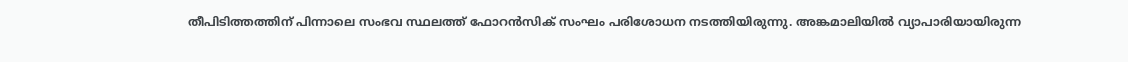തീപിടിത്തത്തിന് പിന്നാലെ സംഭവ സ്ഥലത്ത് ഫോറന്‍സിക് സംഘം പരിശോധന നടത്തിയിരുന്നു. അങ്കമാലിയില്‍ വ്യാപാരിയായിരുന്ന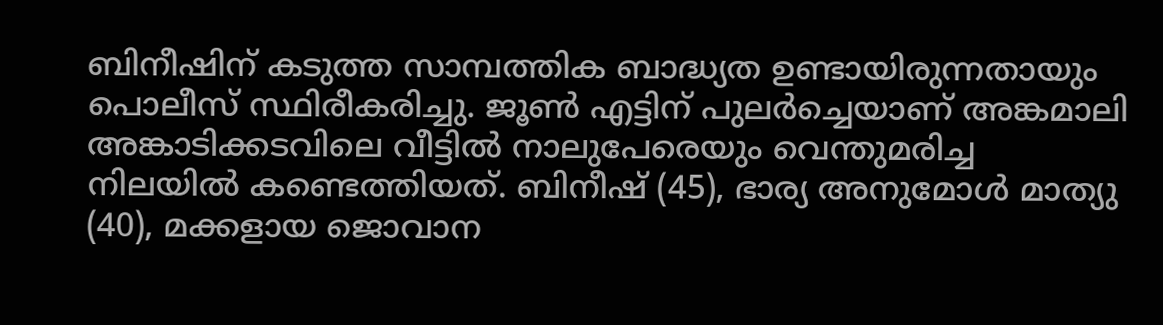ബിനീഷിന് കടുത്ത സാമ്പത്തിക ബാദ്ധ്യത ഉണ്ടായിരുന്നതായും പൊലീസ് സ്ഥിരീകരിച്ചു. ജൂണ്‍ എട്ടിന് പുലര്‍ച്ചെയാണ് അങ്കമാലി അങ്കാടിക്കടവിലെ വീട്ടില്‍ നാലുപേരെയും വെന്തുമരിച്ച നിലയില്‍ കണ്ടെത്തിയത്. ബിനീഷ് (45), ഭാര്യ അനുമോള്‍ മാത്യു (40), മക്കളായ ജൊവാന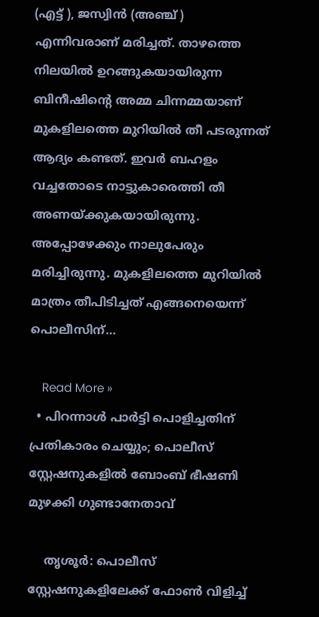(എട്ട് ), ജസ്വിന്‍ (അഞ്ച് ) എന്നിവരാണ് മരിച്ചത്. താഴത്തെ നിലയില്‍ ഉറങ്ങുകയായിരുന്ന ബിനീഷിന്റെ അമ്മ ചിന്നമ്മയാണ് മുകളിലത്തെ മുറിയില്‍ തീ പടരുന്നത് ആദ്യം കണ്ടത്. ഇവര്‍ ബഹളം വച്ചതോടെ നാട്ടുകാരെത്തി തീ അണയ്ക്കുകയായിരുന്നു. അപ്പോഴേക്കും നാലുപേരും മരിച്ചിരുന്നു. മുകളിലത്തെ മുറിയില്‍ മാത്രം തീപിടിച്ചത് എങ്ങനെയെന്ന് പൊലീസിന്…

    Read More »
  • പിറന്നാള്‍ പാര്‍ട്ടി പൊളിച്ചതിന് പ്രതികാരം ചെയ്യും; പൊലീസ് സ്റ്റേഷനുകളില്‍ ബോംബ് ഭീഷണി മുഴക്കി ഗുണ്ടാനേതാവ്

    തൃശൂര്‍: പൊലീസ് സ്റ്റേഷനുകളിലേക്ക് ഫോണ്‍ വിളിച്ച്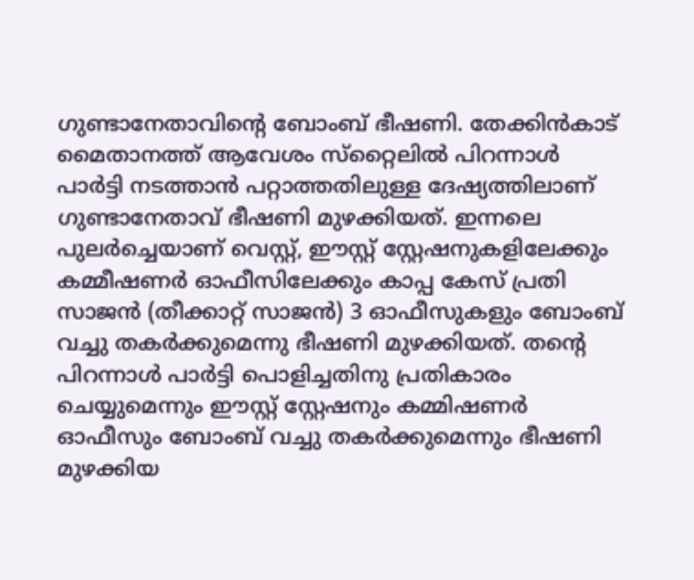ഗുണ്ടാനേതാവിന്റെ ബോംബ് ഭീഷണി. തേക്കിന്‍കാട് മൈതാനത്ത് ആവേശം സ്‌റ്റൈലില്‍ പിറന്നാള്‍ പാര്‍ട്ടി നടത്താന്‍ പറ്റാത്തതിലുള്ള ദേഷ്യത്തിലാണ് ഗുണ്ടാനേതാവ് ഭീഷണി മുഴക്കിയത്. ഇന്നലെ പുലര്‍ച്ചെയാണ് വെസ്റ്റ്, ഈസ്റ്റ് സ്റ്റേഷനുകളിലേക്കും കമ്മീഷണര്‍ ഓഫീസിലേക്കും കാപ്പ കേസ് പ്രതി സാജന്‍ (തീക്കാറ്റ് സാജന്‍) 3 ഓഫീസുകളും ബോംബ് വച്ചു തകര്‍ക്കുമെന്നു ഭീഷണി മുഴക്കിയത്. തന്റെ പിറന്നാള്‍ പാര്‍ട്ടി പൊളിച്ചതിനു പ്രതികാരം ചെയ്യുമെന്നും ഈസ്റ്റ് സ്റ്റേഷനും കമ്മിഷണര്‍ ഓഫീസും ബോംബ് വച്ചു തകര്‍ക്കുമെന്നും ഭീഷണി മുഴക്കിയ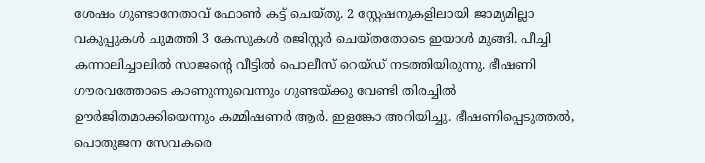ശേഷം ഗുണ്ടാനേതാവ് ഫോണ്‍ കട്ട് ചെയ്തു. 2 സ്റ്റേഷനുകളിലായി ജാമ്യമില്ലാ വകുപ്പുകള്‍ ചുമത്തി 3 കേസുകള്‍ രജിസ്റ്റര്‍ ചെയ്തതോടെ ഇയാള്‍ മുങ്ങി. പീച്ചി കന്നാലിച്ചാലില്‍ സാജന്റെ വീട്ടില്‍ പൊലീസ് റെയ്ഡ് നടത്തിയിരുന്നു. ഭീഷണി ഗൗരവത്തോടെ കാണുന്നുവെന്നും ഗുണ്ടയ്ക്കു വേണ്ടി തിരച്ചില്‍ ഊര്‍ജിതമാക്കിയെന്നും കമ്മിഷണര്‍ ആര്‍. ഇളങ്കോ അറിയിച്ചു. ഭീഷണിപ്പെടുത്തല്‍, പൊതുജന സേവകരെ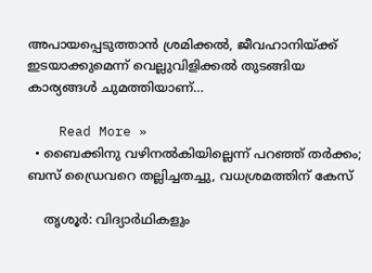അപായപ്പെടുത്താന്‍ ശ്രമിക്കല്‍, ജീവഹാനിയ്ക്ക് ഇടയാക്കുമെന്ന് വെല്ലുവിളിക്കല്‍ തുടങ്ങിയ കാര്യങ്ങള്‍ ചുമത്തിയാണ്…

    Read More »
  • ബൈക്കിനു വഴിനല്‍കിയില്ലെന്ന് പറഞ്ഞ് തര്‍ക്കം; ബസ് ഡ്രൈവറെ തല്ലിച്ചതച്ചു, വധശ്രമത്തിന് കേസ്

    തൃശൂര്‍: വിദ്യാര്‍ഥികളും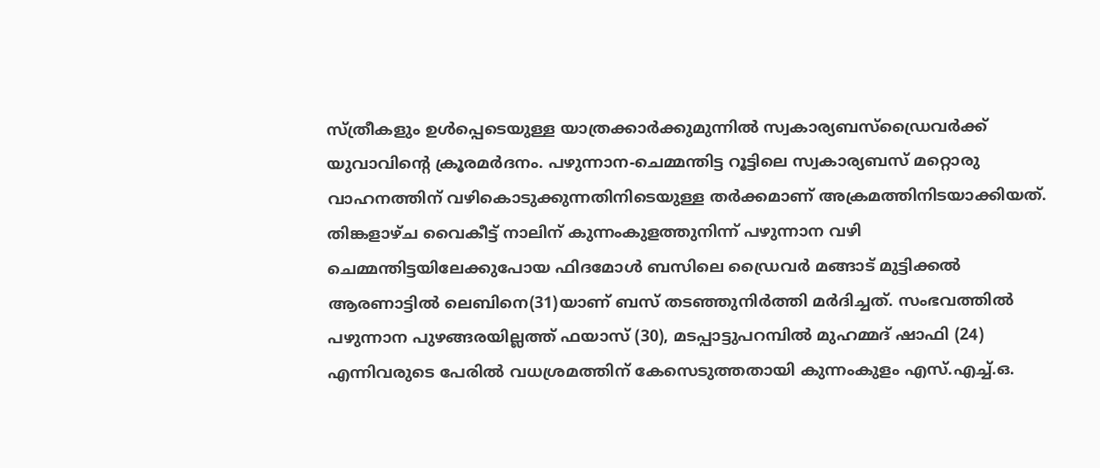സ്ത്രീകളും ഉള്‍പ്പെടെയുള്ള യാത്രക്കാര്‍ക്കുമുന്നില്‍ സ്വകാര്യബസ്ഡ്രൈവര്‍ക്ക് യുവാവിന്റെ ക്രൂരമര്‍ദനം. പഴുന്നാന-ചെമ്മന്തിട്ട റൂട്ടിലെ സ്വകാര്യബസ് മറ്റൊരു വാഹനത്തിന് വഴികൊടുക്കുന്നതിനിടെയുള്ള തര്‍ക്കമാണ് അക്രമത്തിനിടയാക്കിയത്. തിങ്കളാഴ്ച വൈകീട്ട് നാലിന് കുന്നംകുളത്തുനിന്ന് പഴുന്നാന വഴി ചെമ്മന്തിട്ടയിലേക്കുപോയ ഫിദമോള്‍ ബസിലെ ഡ്രൈവര്‍ മങ്ങാട് മുട്ടിക്കല്‍ ആരണാട്ടില്‍ ലെബിനെ(31)യാണ് ബസ് തടഞ്ഞുനിര്‍ത്തി മര്‍ദിച്ചത്. സംഭവത്തില്‍ പഴുന്നാന പുഴങ്ങരയില്ലത്ത് ഫയാസ് (30), മടപ്പാട്ടുപറമ്പില്‍ മുഹമ്മദ് ഷാഫി (24) എന്നിവരുടെ പേരില്‍ വധശ്രമത്തിന് കേസെടുത്തതായി കുന്നംകുളം എസ്.എച്ച്.ഒ.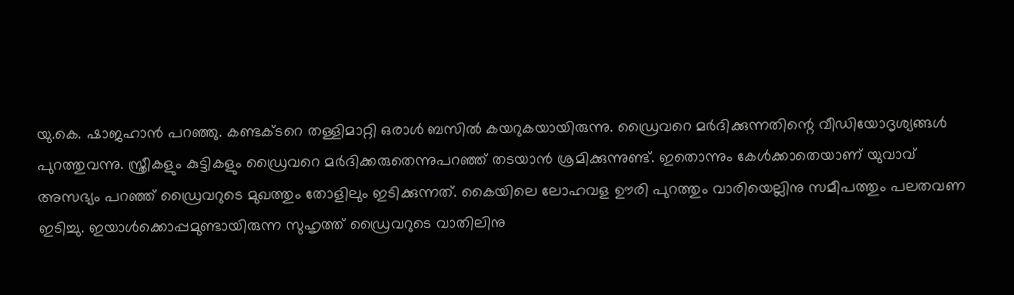യു.കെ. ഷാജഹാന്‍ പറഞ്ഞു. കണ്ടക്ടറെ തള്ളിമാറ്റി ഒരാള്‍ ബസില്‍ കയറുകയായിരുന്നു. ഡ്രൈവറെ മര്‍ദിക്കുന്നതിന്റെ വീഡിയോദൃശ്യങ്ങള്‍ പുറത്തുവന്നു. സ്ത്രീകളും കുട്ടികളും ഡ്രൈവറെ മര്‍ദിക്കരുതെന്നുപറഞ്ഞ് തടയാന്‍ ശ്രമിക്കുന്നുണ്ട്. ഇതൊന്നും കേള്‍ക്കാതെയാണ് യുവാവ് അസഭ്യം പറഞ്ഞ് ഡ്രൈവറുടെ മുഖത്തും തോളിലും ഇടിക്കുന്നത്. കൈയിലെ ലോഹവള ഊരി പുറത്തും വാരിയെല്ലിനു സമീപത്തും പലതവണ ഇടിച്ചു. ഇയാള്‍ക്കൊപ്പമുണ്ടായിരുന്ന സുഹൃത്ത് ഡ്രൈവറുടെ വാതിലിനു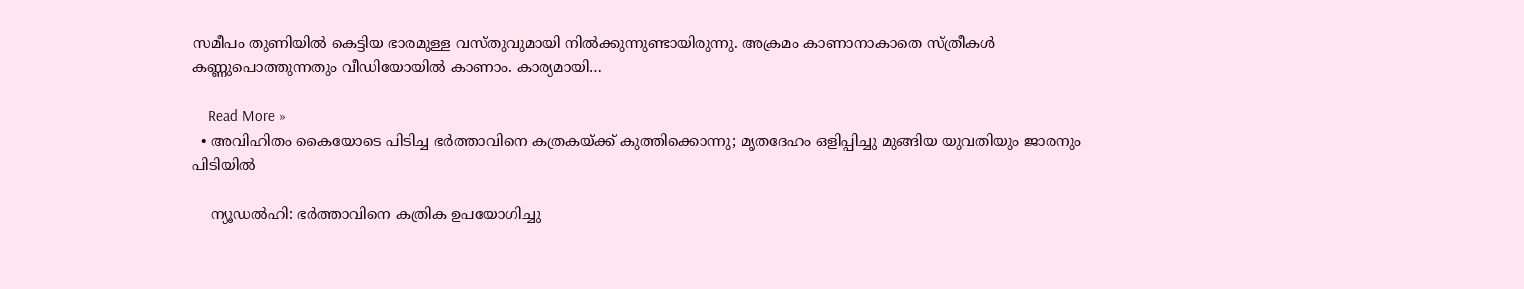സമീപം തുണിയില്‍ കെട്ടിയ ഭാരമുള്ള വസ്തുവുമായി നില്‍ക്കുന്നുണ്ടായിരുന്നു. അക്രമം കാണാനാകാതെ സ്ത്രീകള്‍ കണ്ണുപൊത്തുന്നതും വീഡിയോയില്‍ കാണാം. കാര്യമായി…

    Read More »
  • അവിഹിതം കൈയോടെ പിടിച്ച ഭര്‍ത്താവിനെ കത്രകയ്ക്ക് കുത്തിക്കൊന്നു; മൃതദേഹം ഒളിപ്പിച്ചു മുങ്ങിയ യുവതിയും ജാരനും പിടിയില്‍

    ന്യൂഡല്‍ഹി: ഭര്‍ത്താവിനെ കത്രിക ഉപയോഗിച്ചു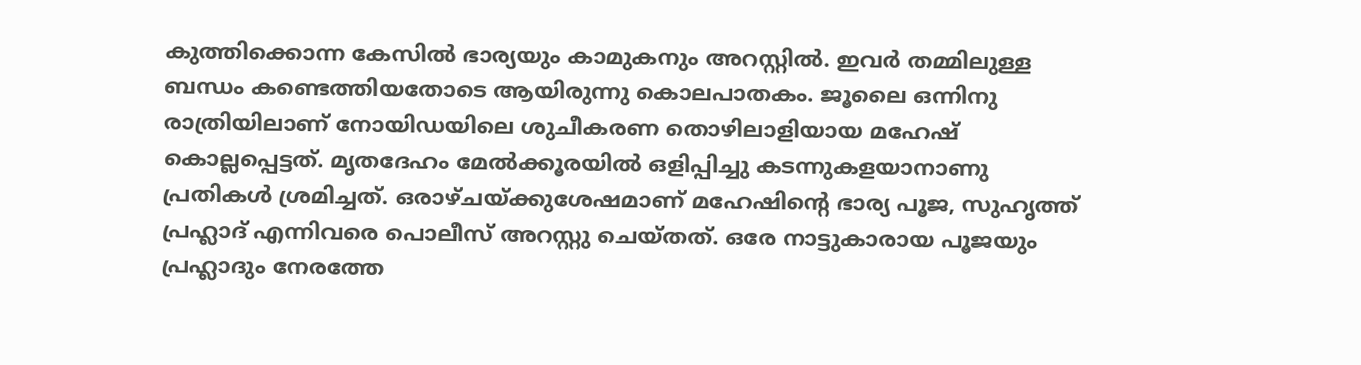കുത്തിക്കൊന്ന കേസില്‍ ഭാര്യയും കാമുകനും അറസ്റ്റില്‍. ഇവര്‍ തമ്മിലുള്ള ബന്ധം കണ്ടെത്തിയതോടെ ആയിരുന്നു കൊലപാതകം. ജൂലൈ ഒന്നിനു രാത്രിയിലാണ് നോയിഡയിലെ ശുചീകരണ തൊഴിലാളിയായ മഹേഷ് കൊല്ലപ്പെട്ടത്. മൃതദേഹം മേല്‍ക്കൂരയില്‍ ഒളിപ്പിച്ചു കടന്നുകളയാനാണു പ്രതികള്‍ ശ്രമിച്ചത്. ഒരാഴ്ചയ്ക്കുശേഷമാണ് മഹേഷിന്റെ ഭാര്യ പൂജ, സുഹൃത്ത് പ്രഹ്ലാദ് എന്നിവരെ പൊലീസ് അറസ്റ്റു ചെയ്തത്. ഒരേ നാട്ടുകാരായ പൂജയും പ്രഹ്ലാദും നേരത്തേ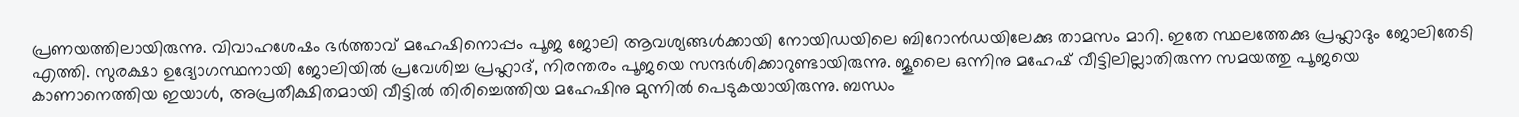പ്രണയത്തിലായിരുന്നു. വിവാഹശേഷം ഭര്‍ത്താവ് മഹേഷിനൊപ്പം പൂജ ജോലി ആവശ്യങ്ങള്‍ക്കായി നോയിഡയിലെ ബിറോന്‍ഡയിലേക്കു താമസം മാറി. ഇതേ സ്ഥലത്തേക്കു പ്രഹ്ലാദും ജോലിതേടി എത്തി. സുരക്ഷാ ഉദ്യോഗസ്ഥനായി ജോലിയില്‍ പ്രവേശിച്ച പ്രഹ്ലാദ്, നിരന്തരം പൂജയെ സന്ദര്‍ശിക്കാറുണ്ടായിരുന്നു. ജൂലൈ ഒന്നിനു മഹേഷ് വീട്ടിലില്ലാതിരുന്ന സമയത്തു പൂജയെ കാണാനെത്തിയ ഇയാള്‍, അപ്രതീക്ഷിതമായി വീട്ടില്‍ തിരിച്ചെത്തിയ മഹേഷിനു മുന്നില്‍ പെടുകയായിരുന്നു. ബന്ധം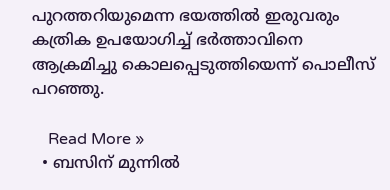പുറത്തറിയുമെന്ന ഭയത്തില്‍ ഇരുവരും കത്രിക ഉപയോഗിച്ച് ഭര്‍ത്താവിനെ ആക്രമിച്ചു കൊലപ്പെടുത്തിയെന്ന് പൊലീസ് പറഞ്ഞു.

    Read More »
  • ബസിന് മുന്നില്‍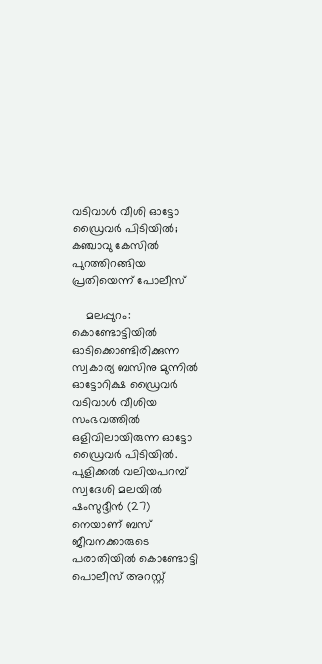വടിവാള്‍ വീശി ഓട്ടോ ഡ്രൈവര്‍ പിടിയില്‍; കഞ്ചാവു കേസില്‍ പുറത്തിറങ്ങിയ പ്രതിയെന്ന് പോലീസ്

    മലപ്പുറം: കൊണ്ടോട്ടിയില്‍ ഓടിക്കൊണ്ടിരിക്കുന്ന സ്വകാര്യ ബസിനു മുന്നില്‍ ഓട്ടോറിക്ഷ ഡ്രൈവര്‍ വടിവാള്‍ വീശിയ സംഭവത്തില്‍ ഒളിവിലായിരുന്ന ഓട്ടോ ഡ്രൈവര്‍ പിടിയില്‍. പുളിക്കല്‍ വലിയപറമ്പ് സ്വദേശി മലയില്‍ ഷംസുദ്ദീന്‍ (27) നെയാണ് ബസ് ജീവനക്കാരുടെ പരാതിയില്‍ കൊണ്ടോട്ടി പൊലീസ് അറസ്റ്റ്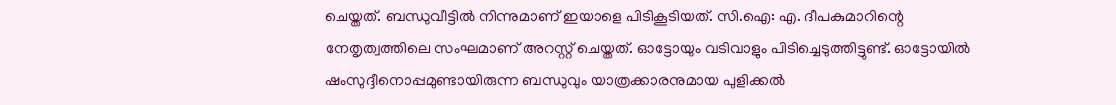ചെയ്തത്. ബന്ധുവീട്ടില്‍ നിന്നുമാണ് ഇയാളെ പിടികൂടിയത്. സി.ഐ: എ. ദീപകുമാറിന്റെ നേതൃത്വത്തിലെ സംഘമാണ് അറസ്റ്റ് ചെയ്തത്. ഓട്ടോയും വടിവാളും പിടിച്ചെടുത്തിട്ടുണ്ട്. ഓട്ടോയില്‍ ഷംസുദ്ദീനൊപ്പമുണ്ടായിരുന്ന ബന്ധുവും യാത്രക്കാരനുമായ പുളിക്കല്‍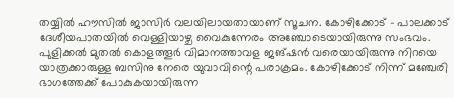തയ്യില്‍ ഹൗസില്‍ ജാസിര്‍ വലയിലായതായാണ് സൂചന. കോഴിക്കോട് – പാലക്കാട് ദേശീയപാതയില്‍ വെള്ളിയാഴ്ച വൈകുന്നേരം അഞ്ചോടെയായിരുന്നു സംഭവം. പുളിക്കല്‍ മുതല്‍ കൊളത്തൂര്‍ വിമാനത്താവള ജങ്ഷന്‍ വരെയായിരുന്നു നിറയെ യാത്രക്കാരുള്ള ബസിനു നേരെ യുവാവിന്റെ പരാക്രമം. കോഴിക്കോട് നിന്ന് മഞ്ചേരി ഭാഗത്തേക്ക് പോകുകയായിരുന്ന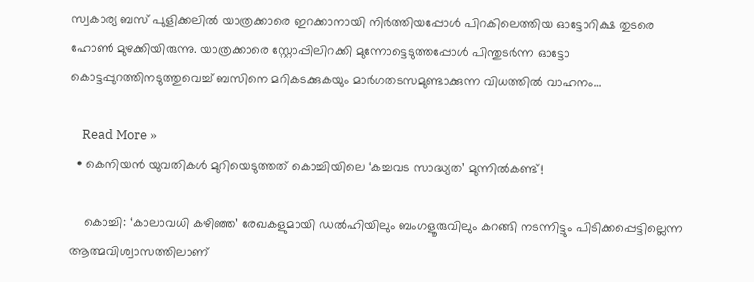സ്വകാര്യ ബസ് പുളിക്കലില്‍ യാത്രക്കാരെ ഇറക്കാനായി നിര്‍ത്തിയപ്പോള്‍ പിറകിലെത്തിയ ഓട്ടോറിക്ഷ തുടരെ ഹോണ്‍ മുഴക്കിയിരുന്നു. യാത്രക്കാരെ സ്റ്റോപ്പിലിറക്കി മുന്നോട്ടെടുത്തപ്പോള്‍ പിന്തുടര്‍ന്ന ഓട്ടോ കൊട്ടപ്പുറത്തിനടുത്തുവെച്ച് ബസിനെ മറികടക്കുകയും മാര്‍ഗതടസമുണ്ടാക്കുന്ന വിധത്തില്‍ വാഹനം…

    Read More »
  • കെനിയന്‍ യുവതികള്‍ മുറിയെടുത്തത് കൊച്ചിയിലെ ‘കച്ചവട സാദ്ധ്യത’ മുന്നില്‍കണ്ട്!

    കൊച്ചി: ‘കാലാവധി കഴിഞ്ഞ’ രേഖകളുമായി ഡല്‍ഹിയിലും ബംഗളൂരുവിലും കറങ്ങി നടന്നിട്ടും പിടിക്കപ്പെട്ടില്ലെന്ന ആത്മവിശ്വാസത്തിലാണ്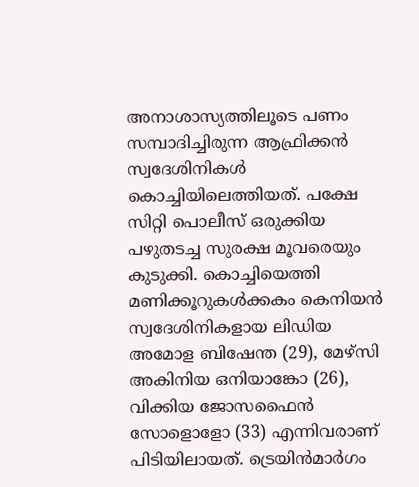അനാശാസ്യത്തിലൂടെ പണം സമ്പാദിച്ചിരുന്ന ആഫ്രിക്കന്‍ സ്വദേശിനികള്‍ കൊച്ചിയിലെത്തിയത്. പക്ഷേ സിറ്റി പൊലീസ് ഒരുക്കിയ പഴുതടച്ച സുരക്ഷ മൂവരെയും കുടുക്കി. കൊച്ചിയെത്തി മണിക്കൂറുകള്‍ക്കകം കെനിയന്‍ സ്വദേശിനികളായ ലിഡിയ അമോള ബിഷേന്ത (29), മേഴ്‌സി അകിനിയ ഒനിയാങ്കോ (26), വിക്കിയ ജോസഫൈന്‍ സോളൊളോ (33) എന്നിവരാണ് പിടിയിലായത്. ട്രെയിന്‍മാര്‍ഗം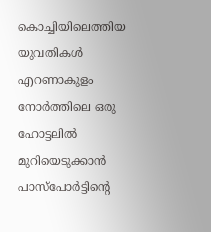കൊച്ചിയിലെത്തിയ യുവതികള്‍ എറണാകുളം നോര്‍ത്തിലെ ഒരു ഹോട്ടലില്‍ മുറിയെടുക്കാന്‍ പാസ്‌പോര്‍ട്ടിന്റെ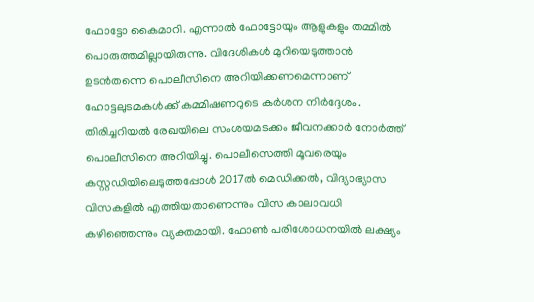ഫോട്ടോ കൈമാറി. എന്നാല്‍ ഫോട്ടോയും ആളുകളും തമ്മില്‍ പൊരുത്തമില്ലായിരുന്നു. വിദേശികള്‍ മുറിയെടുത്താന്‍ ഉടന്‍തന്നെ പൊലീസിനെ അറിയിക്കണമെന്നാണ് ഹോട്ടലുടമകള്‍ക്ക് കമ്മിഷണറുടെ കര്‍ശന നിര്‍ദ്ദേശം. തിരിച്ചറിയല്‍ രേഖയിലെ സംശയമടക്കം ജീവനക്കാര്‍ നോര്‍ത്ത് പൊലീസിനെ അറിയിച്ചു. പൊലീസെത്തി മൂവരെയും കസ്റ്റഡിയിലെടുത്തപ്പോള്‍ 2017ല്‍ മെഡിക്കല്‍, വിദ്യാഭ്യാസ വിസകളില്‍ എത്തിയതാണെന്നും വിസ കാലാവധി കഴിഞ്ഞെന്നും വ്യക്തമായി. ഫോണ്‍ പരിശോധനയില്‍ ലക്ഷ്യം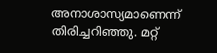അനാശാസ്യമാണെന്ന് തിരിച്ചറിഞ്ഞു. മറ്റ്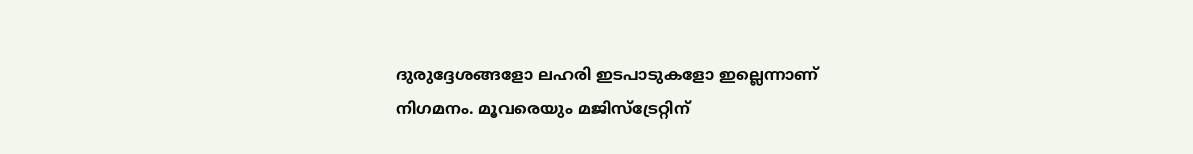ദുരുദ്ദേശങ്ങളോ ലഹരി ഇടപാടുകളോ ഇല്ലെന്നാണ് നിഗമനം. മൂവരെയും മജിസ്‌ട്രേറ്റിന്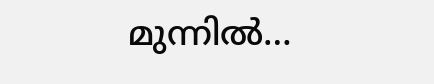മുന്നില്‍…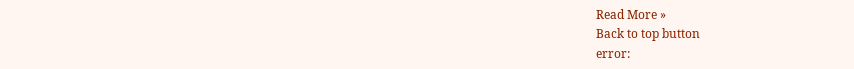Read More »
Back to top button
error: